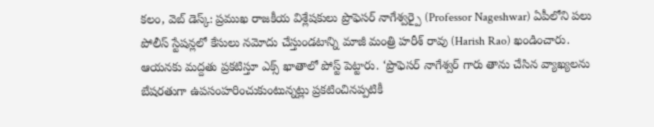కలం, వెబ్ డెస్క్: ప్రముఖ రాజకీయ విశ్లేషకులు ప్రొఫెసర్ నాగేశ్వర్పై (Professor Nageshwar) ఏపీలోని పలు పోలీస్ స్టేషన్లలో కేసులు నమోదు చేస్తుండటాన్ని మాజీ మంత్రి హరీశ్ రావు (Harish Rao) ఖండించారు. ఆయనకు మద్దతు ప్రకటిస్తూ ఎక్స్ ఖాతాలో పోస్ట్ పెట్టారు. ‘ప్రొఫెసర్ నాగేశ్వర్ గారు తాను చేసిన వ్యాఖ్యలను బేషరతుగా ఉపసంహరించుకుంటున్నట్లు ప్రకటించినప్పటికీ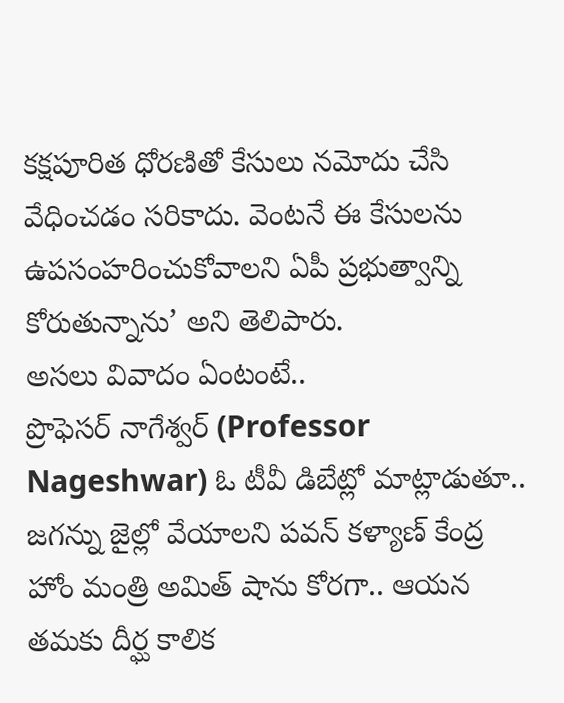కక్షపూరిత ధోరణితో కేసులు నమోదు చేసి వేధించడం సరికాదు. వెంటనే ఈ కేసులను ఉపసంహరించుకోవాలని ఏపీ ప్రభుత్వాన్ని కోరుతున్నాను’ అని తెలిపారు.
అసలు వివాదం ఏంటంటే..
ప్రొఫెసర్ నాగేశ్వర్ (Professor Nageshwar) ఓ టీవీ డిబేట్లో మాట్లాడుతూ.. జగన్ను జైల్లో వేయాలని పవన్ కళ్యాణ్ కేంద్ర హోం మంత్రి అమిత్ షాను కోరగా.. ఆయన తమకు దీర్ఘ కాలిక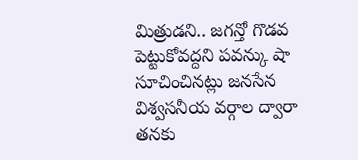మిత్రుడని.. జగన్తో గొడవ పెట్టుకోవద్దని పవన్కు షా సూచించినట్లు జనసేన విశ్వసనీయ వర్గాల ద్వారా తనకు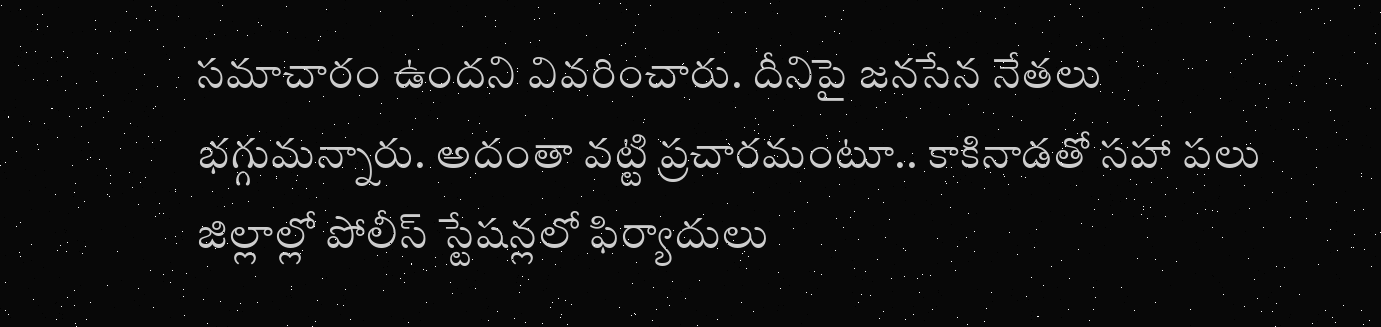సమాచారం ఉందని వివరించారు. దీనిపై జనసేన నేతలు భగ్గుమన్నారు. అదంతా వట్టి ప్రచారమంటూ.. కాకినాడతో సహా పలు జిల్లాల్లో పోలీస్ స్టేషన్లలో ఫిర్యాదులు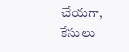చేయగా, కేసులు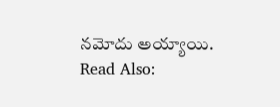నమోదు అయ్యాయి.
Read Also: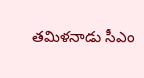తమిళనాడు సీఎం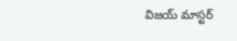విజయ్ మాస్టర్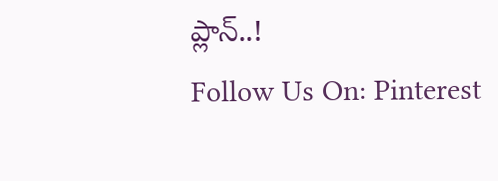ప్లాన్..!
Follow Us On: Pinterest